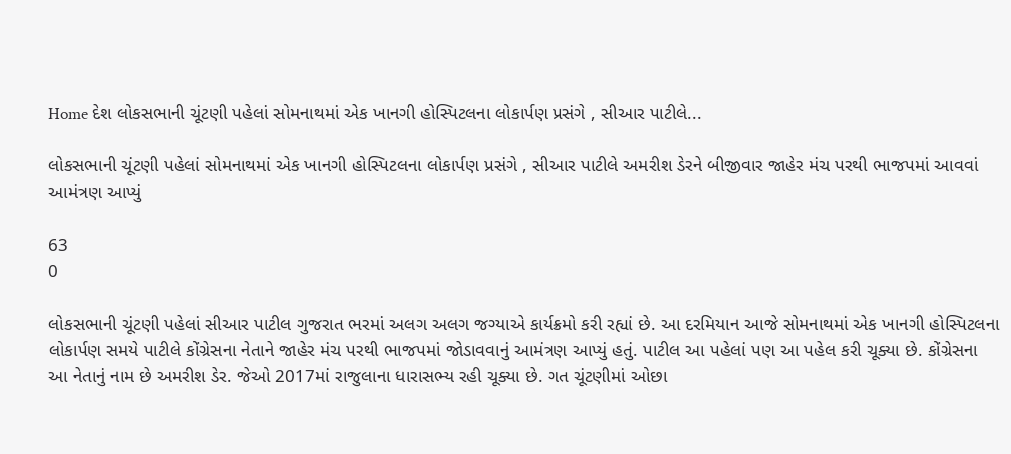Home દેશ લોકસભાની ચૂંટણી પહેલાં સોમનાથમાં એક ખાનગી હોસ્પિટલના લોકાર્પણ પ્રસંગે , સીઆર પાટીલે...

લોકસભાની ચૂંટણી પહેલાં સોમનાથમાં એક ખાનગી હોસ્પિટલના લોકાર્પણ પ્રસંગે , સીઆર પાટીલે અમરીશ ડેરને બીજીવાર જાહેર મંચ પરથી ભાજપમાં આવવાં આમંત્રણ આપ્યું

63
0

લોકસભાની ચૂંટણી પહેલાં સીઆર પાટીલ ગુજરાત ભરમાં અલગ અલગ જગ્યાએ કાર્યક્રમો કરી રહ્યાં છે. આ દરમિયાન આજે સોમનાથમાં એક ખાનગી હોસ્પિટલના લોકાર્પણ સમયે પાટીલે કોંગ્રેસના નેતાને જાહેર મંચ પરથી ભાજપમાં જોડાવવાનું આમંત્રણ આપ્યું હતું. પાટીલ આ પહેલાં પણ આ પહેલ કરી ચૂક્યા છે. કોંગ્રેસના આ નેતાનું નામ છે અમરીશ ડેર. જેઓ 2017માં રાજુલાના ધારાસભ્ય રહી ચૂક્યા છે. ગત ચૂંટણીમાં ઓછા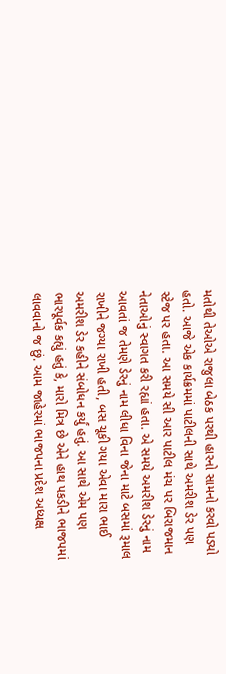મતોથી તેઓએ રાજુલા બેઠક પરથી હારનો સામનો કરવો પડ્યો હતો. આજે એક કાર્યક્રમમાં પાટીલની સાથે અમરીશ ડેર પણ સ્ટેજ પર હતા. આ સમયે સી આર પાટીલ મંચ પર બિરાજમાન નેતાઓનું સ્વાગત કરી રહ્યાં હતા. એ સમયે અમરીશ ડેરનું નામ આવતાં જ તેમણે ડેરનું નામ લીધા વિના જેના માટે બસમાં રૂમાલ રાખીને જગ્યા રાખી હતી, બસ ચૂકી ગયા એવા મારા ભાઈ અમરીશ ડેર કહીને સંબોધન કર્યું હતું. આ સાથે એમ પણ ભારપૂર્વક કહ્યું હતું કે, મારો મિત્ર છે એને હાથ પકડીને ભાજપમાં લાવવાનો જ છું. આમ જાહેરમાં ભાજપના પ્રદેશ અધ્યક્ષ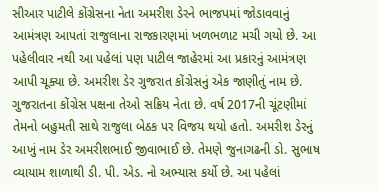સીઆર પાટીલે કોંગ્રેસના નેતા અમરીશ ડેરને ભાજપમાં જોડાવવાનું આમંત્રણ આપતાં રાજુલાના રાજકારણમાં ખળભળાટ મચી ગયો છે. આ પહેલીવાર નથી આ પહેલાં પણ પાટીલ જાહેરમાં આ પ્રકારનું આમંત્રણ આપી ચૂક્યા છે. અમરીશ ડેર ગુજરાત કોંગ્રેસનું એક જાણીતું નામ છે. ગુજરાતના કોંગ્રેસ પક્ષના તેઓ સક્રિય નેતા છે. વર્ષ 2017ની ચૂંટણીમાં તેમનો બહુમતી સાથે રાજુલા બેઠક પર વિજય થયો હતો. અમરીશ ડેરનું આખું નામ ડેર અમરીશભાઈ જીવાભાઈ છે. તેમણે જુનાગઢની ડો. સુભાષ વ્યાયામ શાળાથી ડી. પી. એડ. નો અભ્યાસ કર્યો છે. આ પહેલાં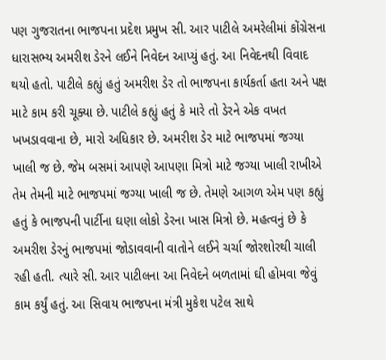પણ ગુજરાતના ભાજપના પ્રદેશ પ્રમુખ સી. આર પાટીલે અમરેલીમાં કોંગ્રેસના ધારાસભ્ય અમરીશ ડેરને લઈને નિવેદન આપ્યું હતું. આ નિવેદનથી વિવાદ થયો હતો. પાટીલે કહ્યું હતું અમરીશ ડેર તો ભાજપના કાર્યકર્તા હતા અને પક્ષ માટે કામ કરી ચૂક્યા છે. પાટીલે કહ્યું હતું કે મારે તો ડેરને એક વખત ખખડાવવાના છે, મારો અધિકાર છે. અમરીશ ડેર માટે ભાજપમાં જગ્યા ખાલી જ છે. જેમ બસમાં આપણે આપણા મિત્રો માટે જગ્યા ખાલી રાખીએ તેમ તેમની માટે ભાજપમાં જગ્યા ખાલી જ છે. તેમણે આગળ એમ પણ કહ્યું હતું કે ભાજપની પાર્ટીના ઘણા લોકો ડેરના ખાસ મિત્રો છે. મહત્વનું છે કે અમરીશ ડેરનું ભાજપમાં જોડાવવાની વાતોને લઈને ચર્ચા જોરશોરથી ચાલી રહી હતી. ત્યારે સી. આર પાટીલના આ નિવેદને બળતામાં ઘી હોમવા જેવું કામ કર્યું હતું. આ સિવાય ભાજપના મંત્રી મુકેશ પટેલ સાથે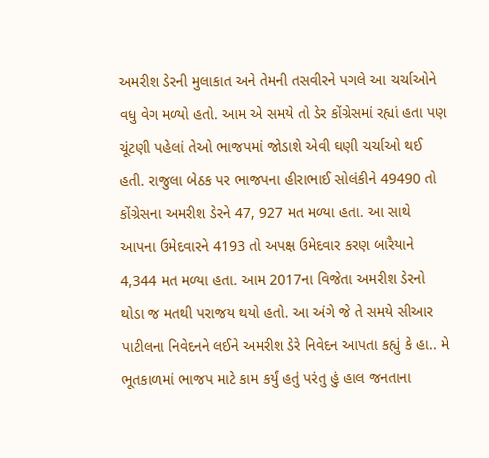અમરીશ ડેરની મુલાકાત અને તેમની તસવીરને પગલે આ ચર્ચાઓને વધુ વેગ મળ્યો હતો. આમ એ સમયે તો ડેર કોંગ્રેસમાં રહ્યાં હતા પણ ચૂંટણી પહેલાં તેઓ ભાજપમાં જોડાશે એવી ઘણી ચર્ચાઓ થઈ હતી. રાજુલા બેઠક પર ભાજપના હીરાભાઈ સોલંકીને 49490 તો કોંગ્રેસના અમરીશ ડેરને 47, 927 મત મળ્યા હતા. આ સાથે આપના ઉમેદવારને 4193 તો અપક્ષ ઉમેદવાર કરણ બારૈયાને 4,344 મત મળ્યા હતા. આમ 2017ના વિજેતા અમરીશ ડેરનો થોડા જ મતથી પરાજય થયો હતો. આ અંગે જે તે સમયે સીઆર પાટીલના નિવેદનને લઈને અમરીશ ડેરે નિવેદન આપતા કહ્યું કે હા.. મે ભૂતકાળમાં ભાજપ માટે કામ કર્યું હતું પરંતુ હું હાલ જનતાના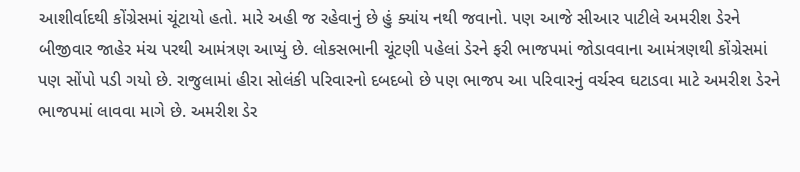આશીર્વાદથી કોંગ્રેસમાં ચૂંટાયો હતો. મારે અહી જ રહેવાનું છે હું ક્યાંય નથી જવાનો. પણ આજે સીઆર પાટીલે અમરીશ ડેરને બીજીવાર જાહેર મંચ પરથી આમંત્રણ આપ્યું છે. લોકસભાની ચૂંટણી પહેલાં ડેરને ફરી ભાજપમાં જોડાવવાના આમંત્રણથી કોંગ્રેસમાં પણ સોંપો પડી ગયો છે. રાજુલામાં હીરા સોલંકી પરિવારનો દબદબો છે પણ ભાજપ આ પરિવારનું વર્ચસ્વ ઘટાડવા માટે અમરીશ ડેરને ભાજપમાં લાવવા માગે છે. અમરીશ ડેર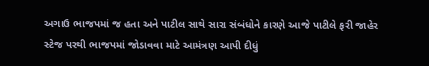અગાઉ ભાજપમાં જ હતા અને પાટીલ સાથે સારા સંબંધોને કારણે આજે પાટીલે ફરી જાહેર સ્ટેજ પરથી ભાજપમાં જોડાવવા માટે આમંત્રણ આપી દીધું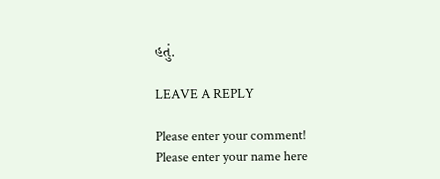હતું.

LEAVE A REPLY

Please enter your comment!
Please enter your name here